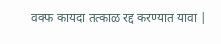वक्फ कायदा तत्काळ रद्द करण्यात यावा |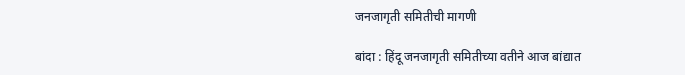जनजागृती समितीची मागणी

बांदा : हिंदू जनजागृती समितीच्या वतीने आज बांद्यात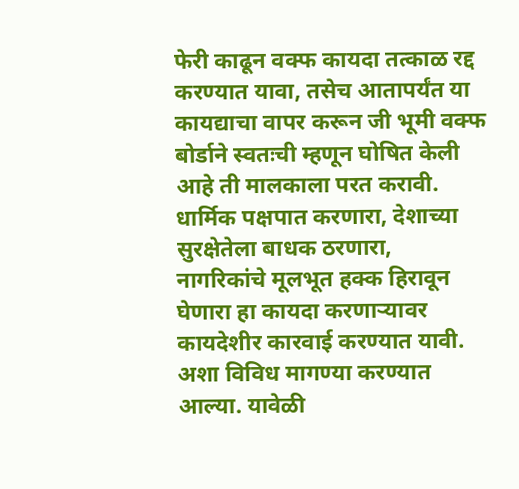फेरी काढून वक्फ कायदा तत्काळ रद्द करण्यात यावा, तसेच आतापर्यंत या कायद्याचा वापर करून जी भूमी वक्फ बोर्डाने स्वतःची म्हणून घोषित केली आहे ती मालकाला परत करावी. धार्मिक पक्षपात करणारा, देशाच्या सुरक्षेतेला बाधक ठरणारा, नागरिकांचे मूलभूत हक्क हिरावून घेणारा हा कायदा करणाऱ्यावर कायदेशीर कारवाई करण्यात यावी. अशा विविध मागण्या करण्यात आल्या. यावेळी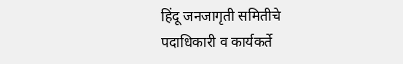हिंदू जनजागृती समितीचे पदाधिकारी व कार्यकर्ते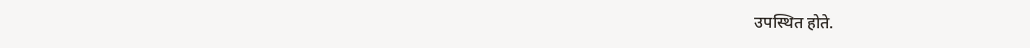उपस्थित होते.